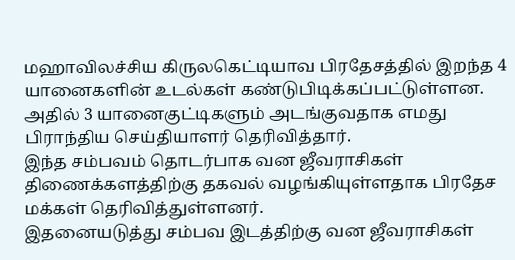மஹாவிலச்சிய கிருலகெட்டியாவ பிரதேசத்தில் இறந்த 4 யானைகளின் உடல்கள் கண்டுபிடிக்கப்பட்டுள்ளன.
அதில் 3 யானைகுட்டிகளும் அடங்குவதாக எமது பிராந்திய செய்தியாளர் தெரிவித்தார்.
இந்த சம்பவம் தொடர்பாக வன ஜீவராசிகள் திணைக்களத்திற்கு தகவல் வழங்கியுள்ளதாக பிரதேச மக்கள் தெரிவித்துள்ளனர்.
இதனையடுத்து சம்பவ இடத்திற்கு வன ஜீவராசிகள்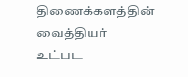திணைக்களத்தின் வைத்தியர் உட்பட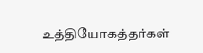உத்தியோகத்தர்கள்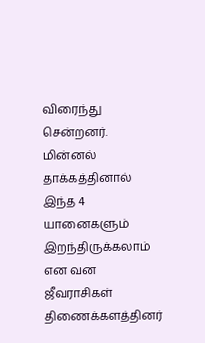விரைந்து சென்றனர்.
மின்னல் தாக்கத்தினால் இந்த 4 யானைகளும் இறந்திருக்கலாம் என வன ஜீவராசிகள் திணைக்களத்தினர்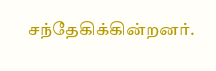சந்தேகிக்கின்றனர்.